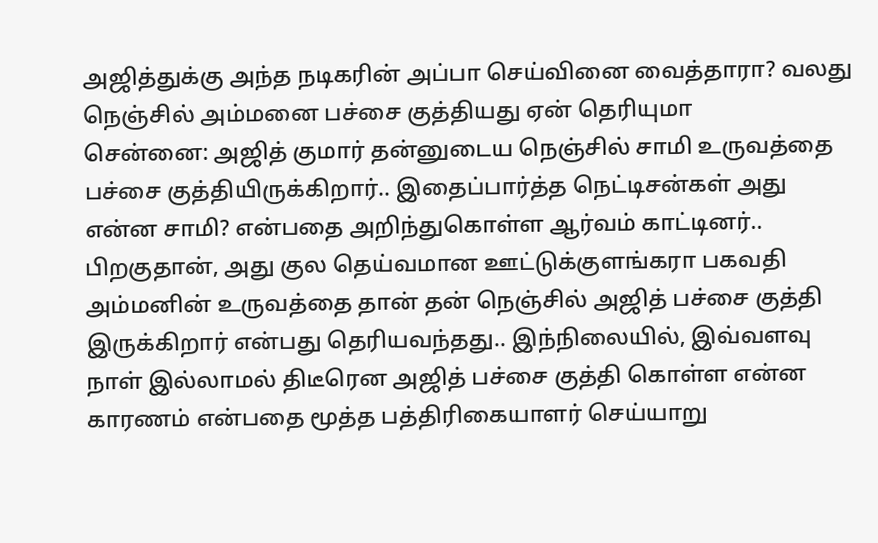அஜித்துக்கு அந்த நடிகரின் அப்பா செய்வினை வைத்தாரா? வலது நெஞ்சில் அம்மனை பச்சை குத்தியது ஏன் தெரியுமா
சென்னை: அஜித் குமார் தன்னுடைய நெஞ்சில் சாமி உருவத்தை பச்சை குத்தியிருக்கிறார்.. இதைப்பார்த்த நெட்டிசன்கள் அது என்ன சாமி? என்பதை அறிந்துகொள்ள ஆர்வம் காட்டினர்.. பிறகுதான், அது குல தெய்வமான ஊட்டுக்குளங்கரா பகவதி அம்மனின் உருவத்தை தான் தன் நெஞ்சில் அஜித் பச்சை குத்தி இருக்கிறார் என்பது தெரியவந்தது.. இந்நிலையில், இவ்வளவு நாள் இல்லாமல் திடீரென அஜித் பச்சை குத்தி கொள்ள என்ன காரணம் என்பதை மூத்த பத்திரிகையாளர் செய்யாறு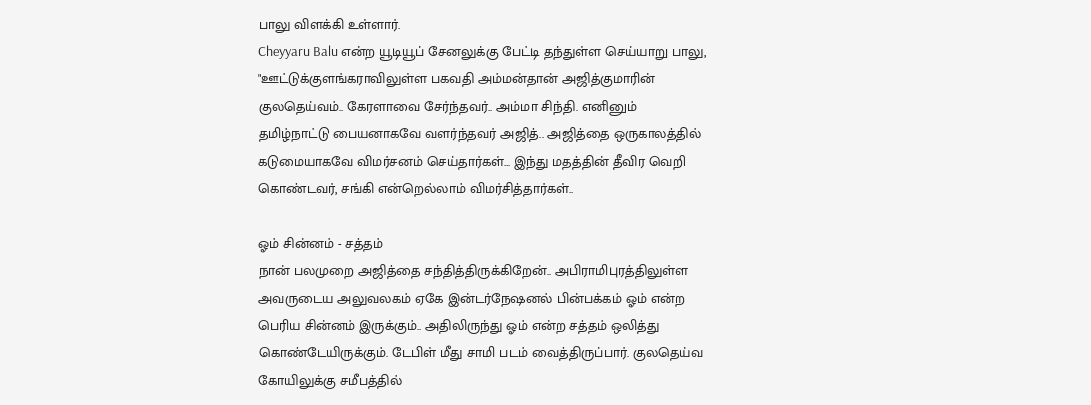பாலு விளக்கி உள்ளார்.
Cheyyaru Balu என்ற யூடியூப் சேனலுக்கு பேட்டி தந்துள்ள செய்யாறு பாலு, "ஊட்டுக்குளங்கராவிலுள்ள பகவதி அம்மன்தான் அஜித்குமாரின் குலதெய்வம்.. கேரளாவை சேர்ந்தவர்.. அம்மா சிந்தி. எனினும் தமிழ்நாட்டு பையனாகவே வளர்ந்தவர் அஜித்.. அஜித்தை ஒருகாலத்தில் கடுமையாகவே விமர்சனம் செய்தார்கள்... இந்து மதத்தின் தீவிர வெறி கொண்டவர், சங்கி என்றெல்லாம் விமர்சித்தார்கள்..

ஓம் சின்னம் - சத்தம்
நான் பலமுறை அஜித்தை சந்தித்திருக்கிறேன்.. அபிராமிபுரத்திலுள்ள அவருடைய அலுவலகம் ஏகே இன்டர்நேஷனல் பின்பக்கம் ஓம் என்ற பெரிய சின்னம் இருக்கும்.. அதிலிருந்து ஓம் என்ற சத்தம் ஒலித்து கொண்டேயிருக்கும். டேபிள் மீது சாமி படம் வைத்திருப்பார். குலதெய்வ கோயிலுக்கு சமீபத்தில்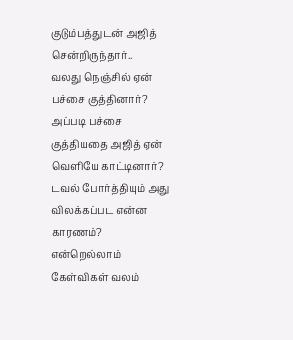குடும்பத்துடன் அஜித் சென்றிருந்தார்..
வலது நெஞ்சில் ஏன் பச்சை குத்தினார்? அப்படி பச்சை குத்தியதை அஜித் ஏன் வெளியே காட்டினார்? டவல் போர்த்தியும் அது விலக்கப்பட என்ன காரணம்? என்றெல்லாம் கேள்விகள் வலம்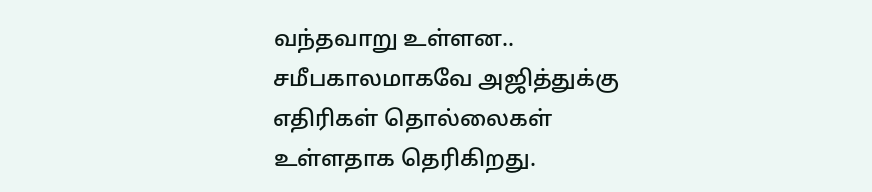வந்தவாறு உள்ளன.. சமீபகாலமாகவே அஜித்துக்கு எதிரிகள் தொல்லைகள் உள்ளதாக தெரிகிறது.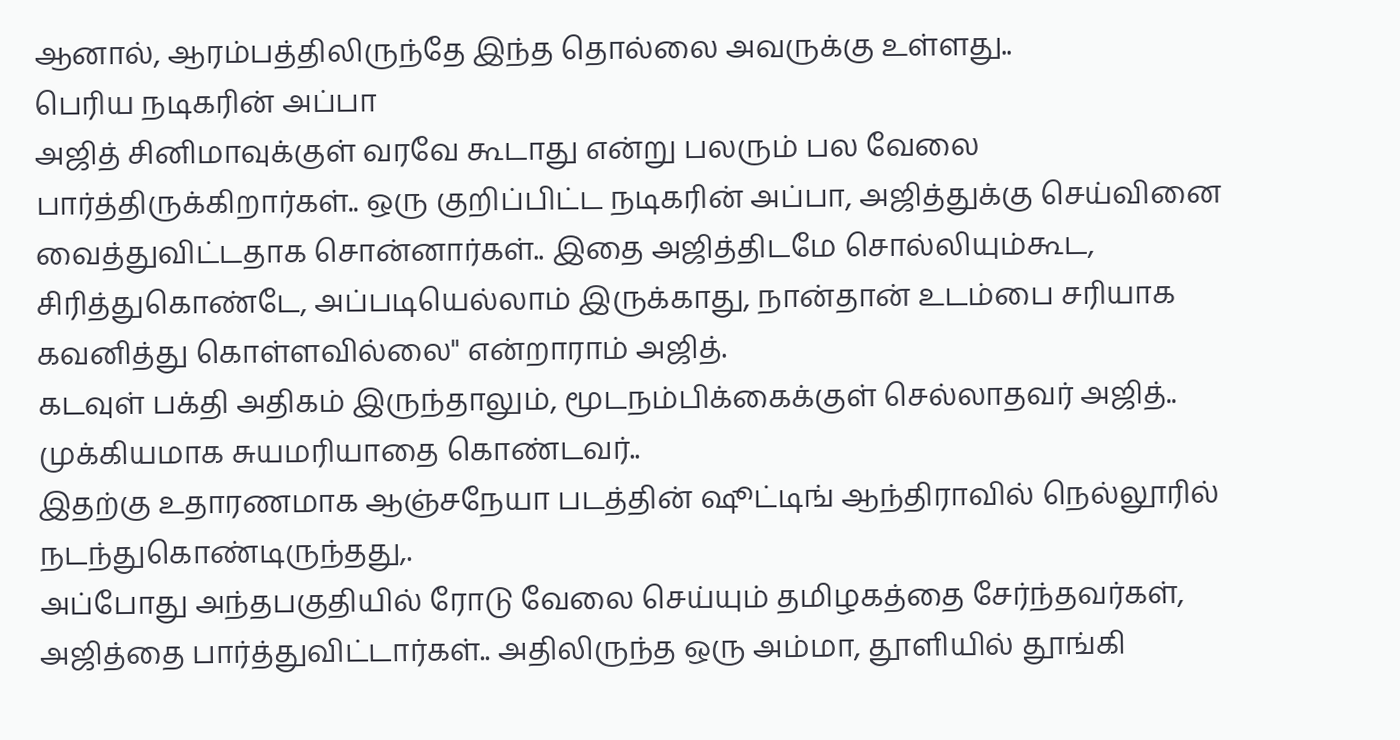ஆனால், ஆரம்பத்திலிருந்தே இந்த தொல்லை அவருக்கு உள்ளது..
பெரிய நடிகரின் அப்பா
அஜித் சினிமாவுக்குள் வரவே கூடாது என்று பலரும் பல வேலை பார்த்திருக்கிறார்கள்.. ஒரு குறிப்பிட்ட நடிகரின் அப்பா, அஜித்துக்கு செய்வினை வைத்துவிட்டதாக சொன்னார்கள்.. இதை அஜித்திடமே சொல்லியும்கூட, சிரித்துகொண்டே, அப்படியெல்லாம் இருக்காது, நான்தான் உடம்பை சரியாக கவனித்து கொள்ளவில்லை" என்றாராம் அஜித்.
கடவுள் பக்தி அதிகம் இருந்தாலும், மூடநம்பிக்கைக்குள் செல்லாதவர் அஜித்.. முக்கியமாக சுயமரியாதை கொண்டவர்..
இதற்கு உதாரணமாக ஆஞ்சநேயா படத்தின் ஷூட்டிங் ஆந்திராவில் நெல்லூரில் நடந்துகொண்டிருந்தது,.
அப்போது அந்தபகுதியில் ரோடு வேலை செய்யும் தமிழகத்தை சேர்ந்தவர்கள், அஜித்தை பார்த்துவிட்டார்கள்.. அதிலிருந்த ஒரு அம்மா, தூளியில் தூங்கி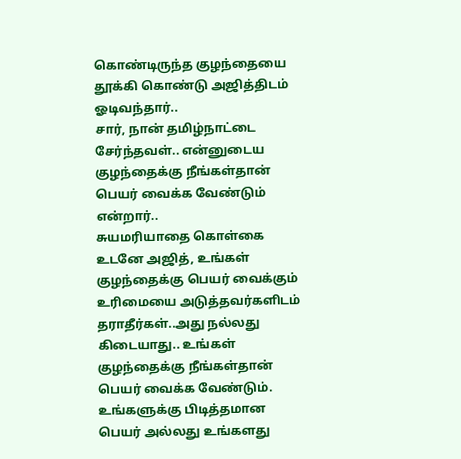கொண்டிருந்த குழந்தையை தூக்கி கொண்டு அஜித்திடம் ஓடிவந்தார்..
சார், நான் தமிழ்நாட்டை சேர்ந்தவள்.. என்னுடைய குழந்தைக்கு நீங்கள்தான் பெயர் வைக்க வேண்டும் என்றார்..
சுயமரியாதை கொள்கை
உடனே அஜித், உங்கள் குழந்தைக்கு பெயர் வைக்கும் உரிமையை அடுத்தவர்களிடம் தராதீர்கள்..அது நல்லது கிடையாது.. உங்கள் குழந்தைக்கு நீங்கள்தான் பெயர் வைக்க வேண்டும். உங்களுக்கு பிடித்தமான பெயர் அல்லது உங்களது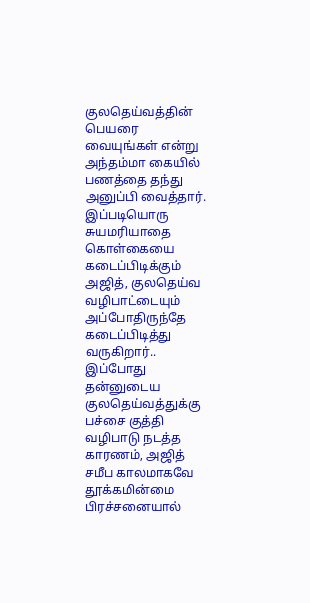குலதெய்வத்தின் பெயரை வையுங்கள் என்று அந்தம்மா கையில் பணத்தை தந்து அனுப்பி வைத்தார்.
இப்படியொரு சுயமரியாதை கொள்கையை கடைப்பிடிக்கும் அஜித், குலதெய்வ வழிபாட்டையும் அப்போதிருந்தே கடைப்பிடித்து வருகிறார்..
இப்போது தன்னுடைய குலதெய்வத்துக்கு பச்சை குத்தி வழிபாடு நடத்த காரணம், அஜித் சமீப காலமாகவே தூக்கமின்மை பிரச்சனையால்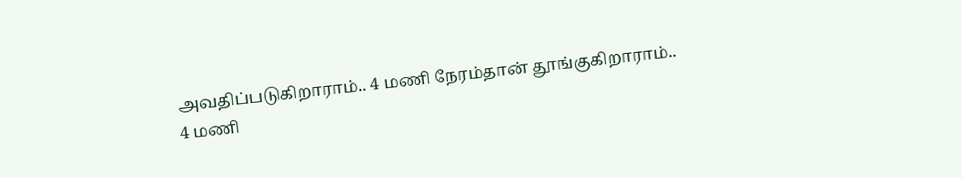அவதிப்படுகிறாராம்.. 4 மணி நேரம்தான் தூங்குகிறாராம்..
4 மணி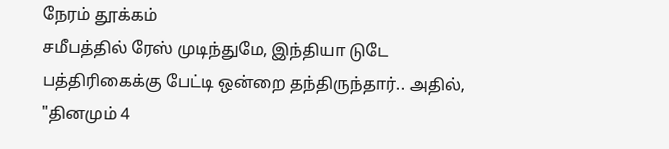நேரம் தூக்கம்
சமீபத்தில் ரேஸ் முடிந்துமே, இந்தியா டுடே பத்திரிகைக்கு பேட்டி ஒன்றை தந்திருந்தார்.. அதில், "தினமும் 4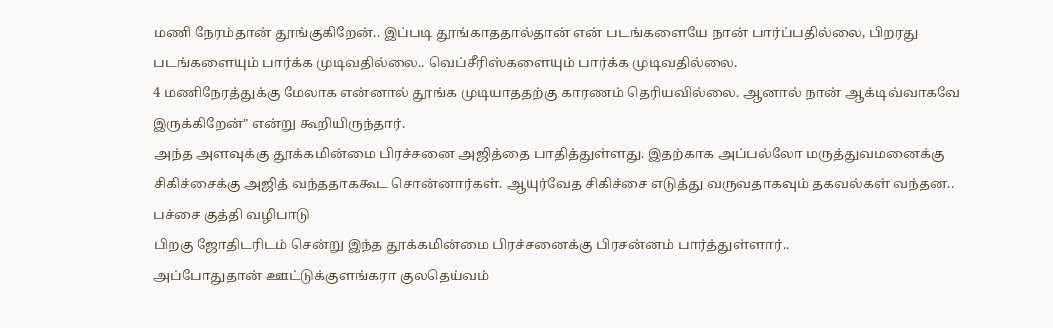மணி நேரம்தான் தூங்குகிறேன்.. இப்படி தூங்காததால்தான் என் படங்களையே நான் பார்ப்பதில்லை, பிறரது படங்களையும் பார்க்க முடிவதில்லை.. வெப்சீரிஸ்களையும் பார்க்க முடிவதில்லை.
4 மணிநேரத்துக்கு மேலாக என்னால் தூங்க முடியாததற்கு காரணம் தெரியவில்லை. ஆனால் நான் ஆக்டிவ்வாகவே இருக்கிறேன்" என்று கூறியிருந்தார்.
அந்த அளவுக்கு தூக்கமின்மை பிரச்சனை அஜித்தை பாதித்துள்ளது. இதற்காக அப்பல்லோ மருத்துவமனைக்கு சிகிச்சைக்கு அஜித் வந்ததாககூட சொன்னார்கள். ஆயுர்வேத சிகிச்சை எடுத்து வருவதாகவும் தகவல்கள் வந்தன..
பச்சை குத்தி வழிபாடு
பிறகு ஜோதிடரிடம் சென்று இந்த தூக்கமின்மை பிரச்சனைக்கு பிரசன்னம் பார்த்துள்ளார்..
அப்போதுதான் ஊட்டுக்குளங்கரா குலதெய்வம்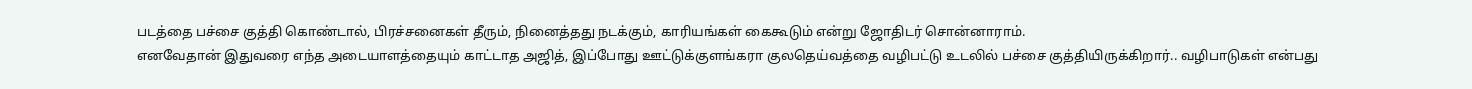படத்தை பச்சை குத்தி கொண்டால், பிரச்சனைகள் தீரும், நினைத்தது நடக்கும், காரியங்கள் கைகூடும் என்று ஜோதிடர் சொன்னாராம்.
எனவேதான் இதுவரை எந்த அடையாளத்தையும் காட்டாத அஜித், இப்போது ஊட்டுக்குளங்கரா குலதெய்வத்தை வழிபட்டு உடலில் பச்சை குத்தியிருக்கிறார்.. வழிபாடுகள் என்பது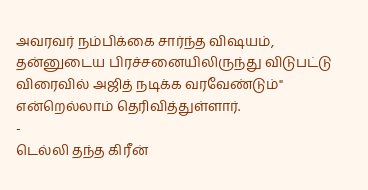அவரவர் நம்பிக்கை சார்ந்த விஷயம், தன்னுடைய பிரச்சனையிலிருந்து விடுபட்டு விரைவில் அஜித் நடிக்க வரவேண்டும்" என்றெல்லாம் தெரிவித்துள்ளார்.
-
டெல்லி தந்த கிரீன்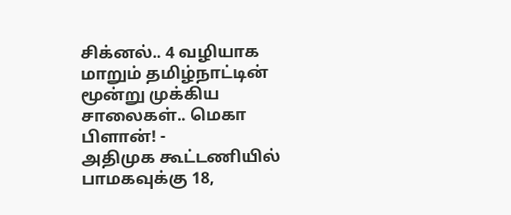சிக்னல்.. 4 வழியாக மாறும் தமிழ்நாட்டின் மூன்று முக்கிய சாலைகள்.. மெகா பிளான்! -
அதிமுக கூட்டணியில் பாமகவுக்கு 18,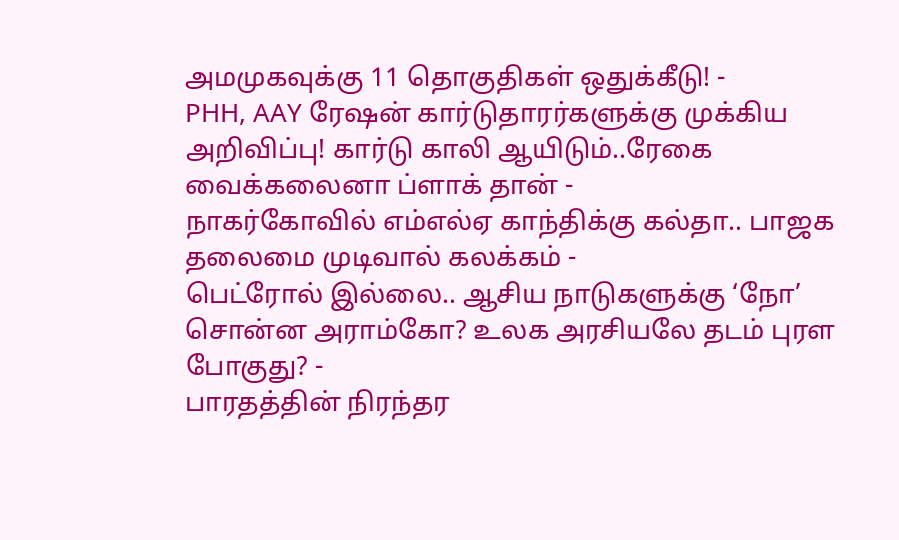அமமுகவுக்கு 11 தொகுதிகள் ஒதுக்கீடு! -
PHH, AAY ரேஷன் கார்டுதாரர்களுக்கு முக்கிய அறிவிப்பு! கார்டு காலி ஆயிடும்..ரேகை வைக்கலைனா ப்ளாக் தான் -
நாகர்கோவில் எம்எல்ஏ காந்திக்கு கல்தா.. பாஜக தலைமை முடிவால் கலக்கம் -
பெட்ரோல் இல்லை.. ஆசிய நாடுகளுக்கு ‘நோ’ சொன்ன அராம்கோ? உலக அரசியலே தடம் புரள போகுது? -
பாரதத்தின் நிரந்தர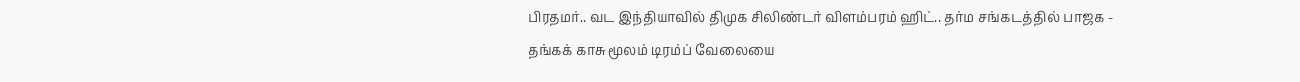பிரதமர்.. வட இந்தியாவில் திமுக சிலிண்டர் விளம்பரம் ஹிட்.. தர்ம சங்கடத்தில் பாஜக -
தங்கக் காசு மூலம் டிரம்ப் வேலையை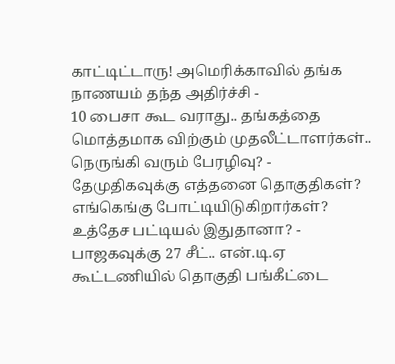காட்டிட்டாரு! அமெரிக்காவில் தங்க நாணயம் தந்த அதிர்ச்சி -
10 பைசா கூட வராது.. தங்கத்தை மொத்தமாக விற்கும் முதலீட்டாளர்கள்.. நெருங்கி வரும் பேரழிவு? -
தேமுதிகவுக்கு எத்தனை தொகுதிகள்? எங்கெங்கு போட்டியிடுகிறார்கள்? உத்தேச பட்டியல் இதுதானா? -
பாஜகவுக்கு 27 சீட்.. என்.டி.ஏ கூட்டணியில் தொகுதி பங்கீட்டை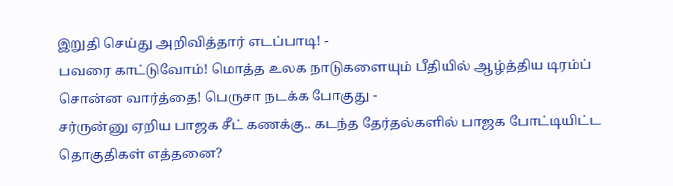இறுதி செய்து அறிவித்தார் எடப்பாடி! -
பவரை காட்டுவோம்! மொத்த உலக நாடுகளையும் பீதியில் ஆழ்த்திய டிரம்ப் சொன்ன வார்த்தை! பெருசா நடக்க போகுது -
சர்ருன்னு ஏறிய பாஜக சீட் கணக்கு.. கடந்த தேர்தல்களில் பாஜக போட்டியிட்ட தொகுதிகள் எத்தனை?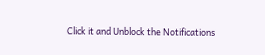Click it and Unblock the Notifications